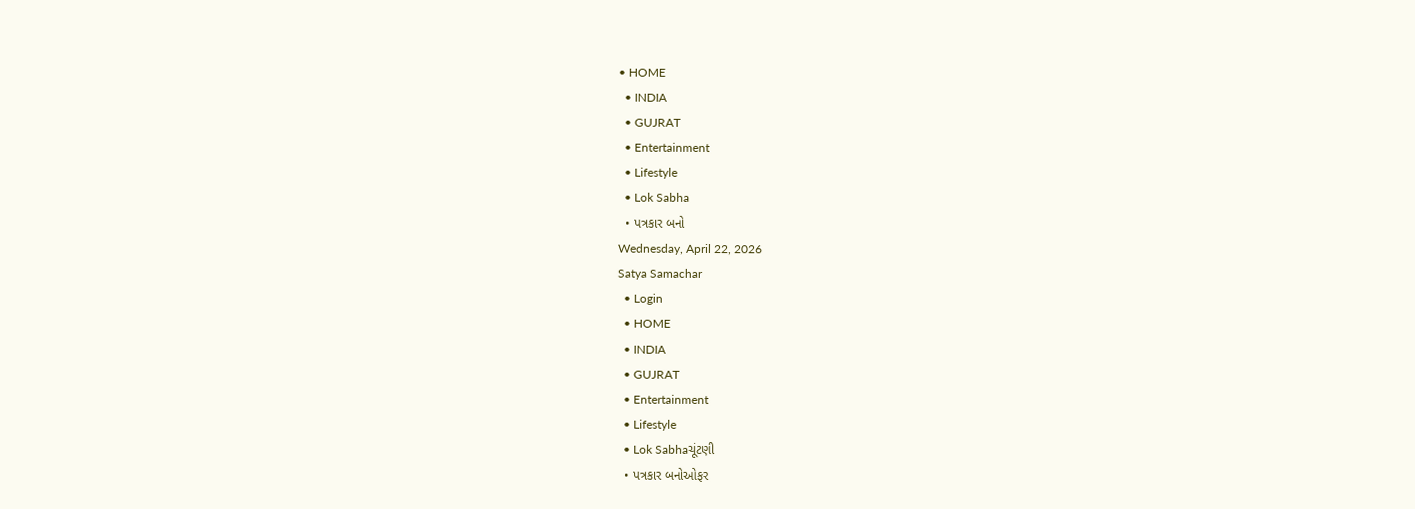• HOME
  • INDIA
  • GUJRAT
  • Entertainment
  • Lifestyle
  • Lok Sabha
  • પત્રકાર બનો
Wednesday, April 22, 2026
Satya Samachar
  • Login
  • HOME
  • INDIA
  • GUJRAT
  • Entertainment
  • Lifestyle
  • Lok Sabhaચૂંટણી
  • પત્રકાર બનોઓફર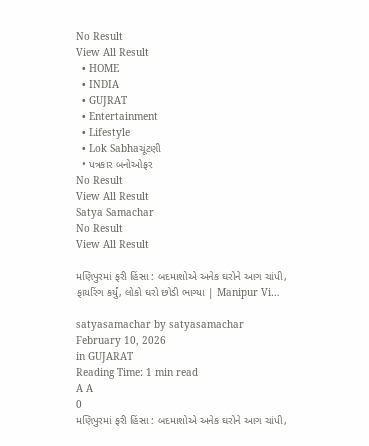No Result
View All Result
  • HOME
  • INDIA
  • GUJRAT
  • Entertainment
  • Lifestyle
  • Lok Sabhaચૂંટણી
  • પત્રકાર બનોઓફર
No Result
View All Result
Satya Samachar
No Result
View All Result

મણિપુરમાં ફરી હિંસા : બદમાશોએ અનેક ઘરોને આગ ચાંપી, ફાયરિંગ કર્યું, લોકો ઘરો છોડી ભાગ્યા | Manipur Vi…

satyasamachar by satyasamachar
February 10, 2026
in GUJARAT
Reading Time: 1 min read
A A
0
મણિપુરમાં ફરી હિંસા : બદમાશોએ અનેક ઘરોને આગ ચાંપી,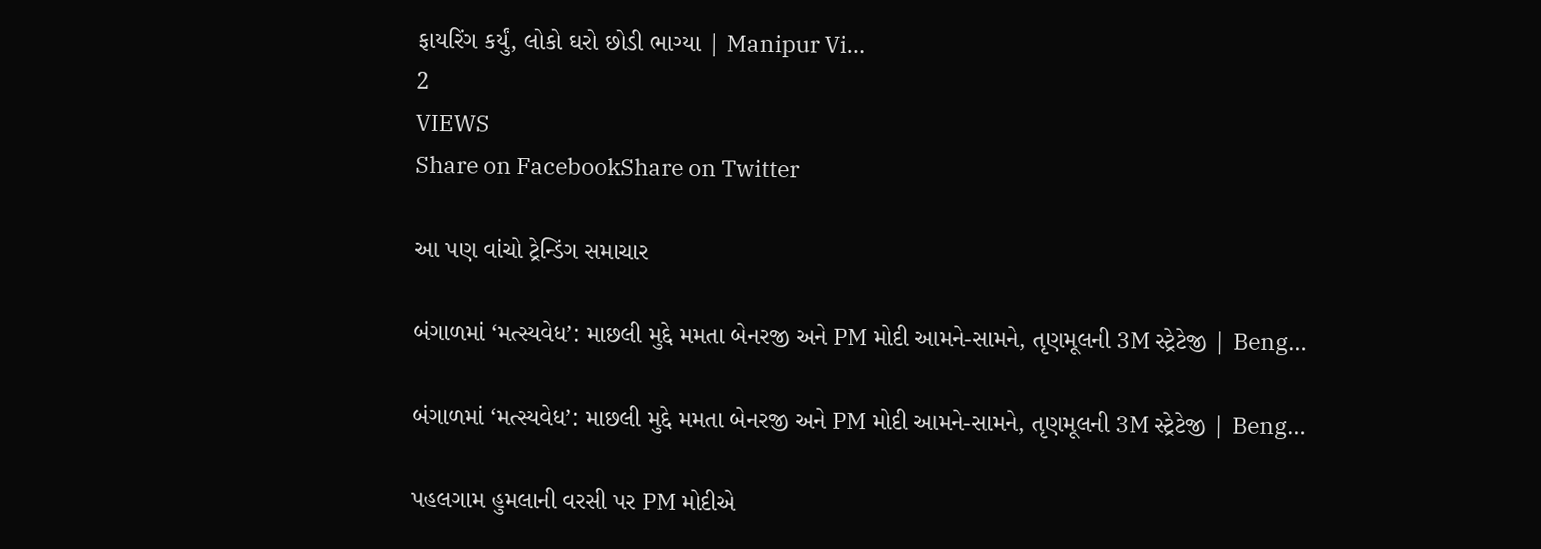ફાયરિંગ કર્યું, લોકો ઘરો છોડી ભાગ્યા | Manipur Vi…
2
VIEWS
Share on FacebookShare on Twitter

આ પણ વાંચો ટ્રેન્ડિંગ સમાચાર

બંગાળમાં ‘મત્સ્યવેધ’: માછલી મુદ્દે મમતા બેનરજી અને PM મોદી આમને-સામને, તૃણમૂલની 3M સ્ટ્રેટેજી | Beng…

બંગાળમાં ‘મત્સ્યવેધ’: માછલી મુદ્દે મમતા બેનરજી અને PM મોદી આમને-સામને, તૃણમૂલની 3M સ્ટ્રેટેજી | Beng…

પહલગામ હુમલાની વરસી પર PM મોદીએ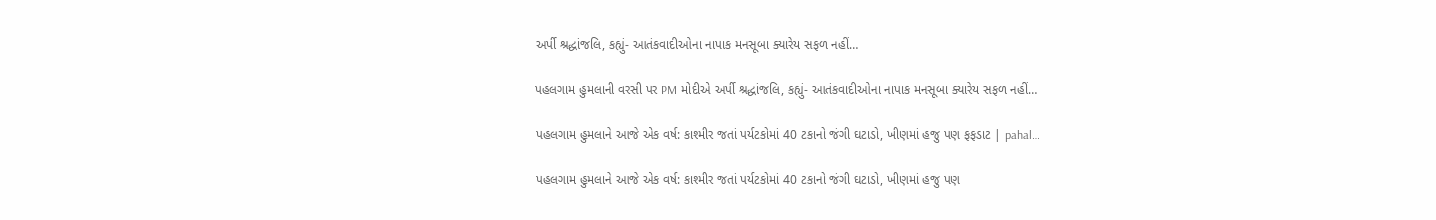અર્પી શ્રદ્ધાંજલિ, કહ્યું- આતંકવાદીઓના નાપાક મનસૂબા ક્યારેય સફળ નહીં…

પહલગામ હુમલાની વરસી પર PM મોદીએ અર્પી શ્રદ્ધાંજલિ, કહ્યું- આતંકવાદીઓના નાપાક મનસૂબા ક્યારેય સફળ નહીં…

પહલગામ હુમલાને આજે એક વર્ષ: કાશ્મીર જતાં પર્યટકોમાં 40 ટકાનો જંગી ઘટાડો, ખીણમાં હજુ પણ ફફડાટ | pahal…

પહલગામ હુમલાને આજે એક વર્ષ: કાશ્મીર જતાં પર્યટકોમાં 40 ટકાનો જંગી ઘટાડો, ખીણમાં હજુ પણ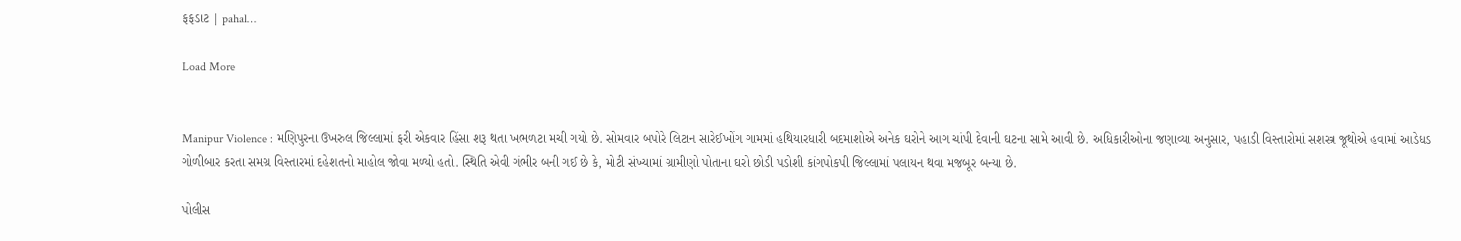ફફડાટ | pahal…

Load More


Manipur Violence : મણિપુરના ઉખરુલ જિલ્લામાં ફરી એકવાર હિંસા શરૂ થતા ખભળટા મચી ગયો છે. સોમવાર બપોરે લિટાન સારેઈખોંગ ગામમાં હથિયારધારી બદમાશોએ અનેક ઘરોને આગ ચાંપી દેવાની ઘટના સામે આવી છે. અધિકારીઓના જણાવ્યા અનુસાર, પહાડી વિસ્તારોમાં સશસ્ત્ર જૂથોએ હવામાં આડેધડ ગોળીબાર કરતા સમગ્ર વિસ્તારમાં દહેશતનો માહોલ જોવા મળ્યો હતો. સ્થિતિ એવી ગંભીર બની ગઈ છે કે, મોટી સંખ્યામાં ગ્રામીણો પોતાના ઘરો છોડી પડોશી કાંગપોકપી જિલ્લામાં પલાયન થવા મજબૂર બન્યા છે.

પોલીસ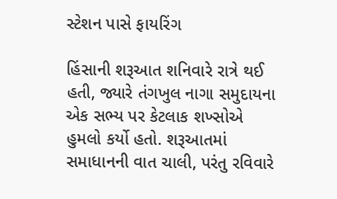સ્ટેશન પાસે ફાયરિંગ

હિંસાની શરૂઆત શનિવારે રાત્રે થઈ હતી, જ્યારે તંગખુલ નાગા સમુદાયના એક સભ્ય પર કેટલાક શખ્સોએ હુમલો કર્યો હતો. શરૂઆતમાં સમાધાનની વાત ચાલી, પરંતુ રવિવારે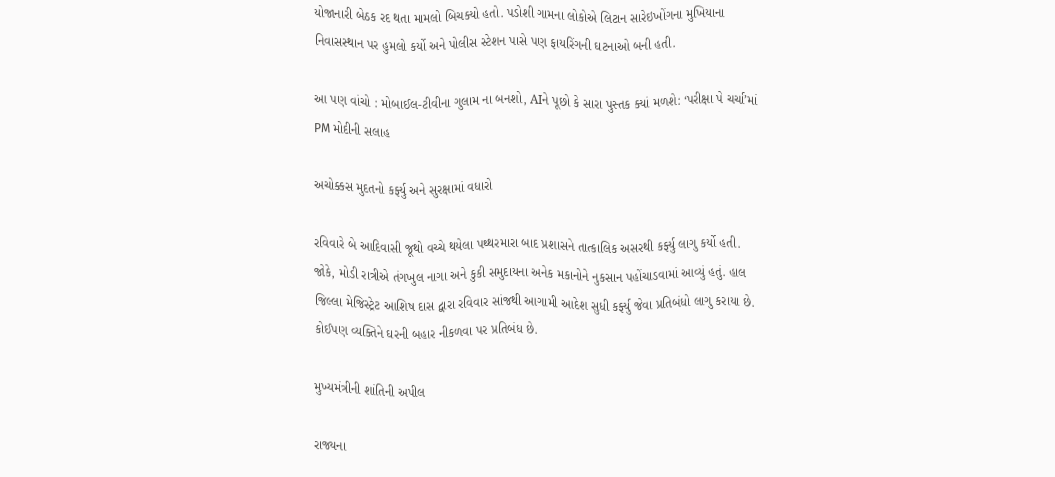યોજાનારી બેઠક રદ થતા મામલો બિચક્યો હતો. પડોશી ગામના લોકોએ લિટાન સારેઇખોંગના મુખિયાના નિવાસસ્થાન પર હુમલો કર્યો અને પોલીસ સ્ટેશન પાસે પણ ફાયરિંગની ઘટનાઓ બની હતી.

આ પણ વાંચો : મોબાઈલ-ટીવીના ગુલામ ના બનશો, AIને પૂછો કે સારા પુસ્તક ક્યાં મળશે: ‘પરીક્ષા પે ચર્ચા’માં PM મોદીની સલાહ

અચોક્કસ મુદતનો કર્ફ્યુ અને સુરક્ષામાં વધારો

રવિવારે બે આદિવાસી જૂથો વચ્ચે થયેલા પથ્થરમારા બાદ પ્રશાસને તાત્કાલિક અસરથી કર્ફ્યુ લાગુ કર્યો હતી. જોકે, મોડી રાત્રીએ તંગખુલ નાગા અને કુકી સમુદાયના અનેક મકાનોને નુકસાન પહોંચાડવામાં આવ્યું હતું. હાલ જિલ્લા મેજિસ્ટ્રેટ આશિષ દાસ દ્વારા રવિવાર સાંજથી આગામી આદેશ સુધી કર્ફ્યુ જેવા પ્રતિબંધો લાગુ કરાયા છે. કોઈપણ વ્યક્તિને ઘરની બહાર નીકળવા પર પ્રતિબંધ છે.

મુખ્યમંત્રીની શાંતિની અપીલ

રાજ્યના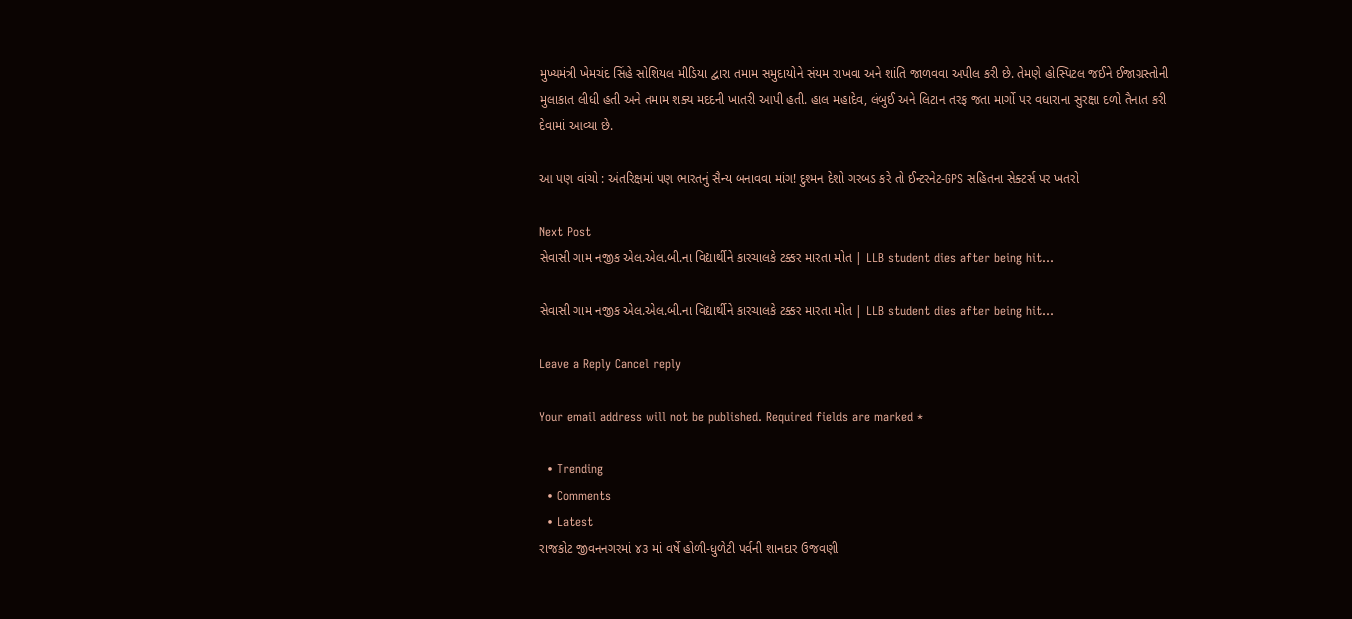મુખ્યમંત્રી ખેમચંદ સિંહે સોશિયલ મીડિયા દ્વારા તમામ સમુદાયોને સંયમ રાખવા અને શાંતિ જાળવવા અપીલ કરી છે. તેમણે હોસ્પિટલ જઈને ઈજાગ્રસ્તોની મુલાકાત લીધી હતી અને તમામ શક્ય મદદની ખાતરી આપી હતી. હાલ મહાદેવ, લંબુઈ અને લિટાન તરફ જતા માર્ગો પર વધારાના સુરક્ષા દળો તૈનાત કરી દેવામાં આવ્યા છે.

આ પણ વાંચો : અંતરિક્ષમાં પણ ભારતનું સૈન્ય બનાવવા માંગ! દુશ્મન દેશો ગરબડ કરે તો ઈન્ટરનેટ-GPS સહિતના સેક્ટર્સ પર ખતરો

Next Post
સેવાસી ગામ નજીક એલ.એલ.બી.ના વિદ્યાર્થીને કારચાલકે ટક્કર મારતા મોત | LLB student dies after being hit…

સેવાસી ગામ નજીક એલ.એલ.બી.ના વિદ્યાર્થીને કારચાલકે ટક્કર મારતા મોત | LLB student dies after being hit...

Leave a Reply Cancel reply

Your email address will not be published. Required fields are marked *

  • Trending
  • Comments
  • Latest
રાજકોટ જીવનનગરમાં ૪૩ માં વર્ષે હોળી-ધુળેટી પર્વની શાનદાર ઉજવણી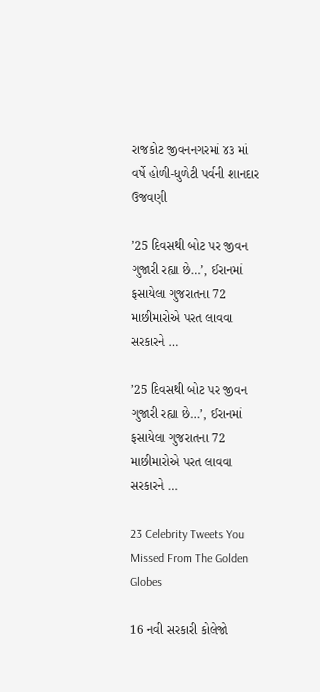રાજકોટ જીવનનગરમાં ૪૩ માં વર્ષે હોળી-ધુળેટી પર્વની શાનદાર ઉજવણી

’25 દિવસથી બોટ પર જીવન ગુજારી રહ્યા છે…’, ઈરાનમાં ફસાયેલા ગુજરાતના 72 માછીમારોએ પરત લાવવા સરકારને …

’25 દિવસથી બોટ પર જીવન ગુજારી રહ્યા છે…’, ઈરાનમાં ફસાયેલા ગુજરાતના 72 માછીમારોએ પરત લાવવા સરકારને …

23 Celebrity Tweets You Missed From The Golden Globes

16 નવી સરકારી કોલેજો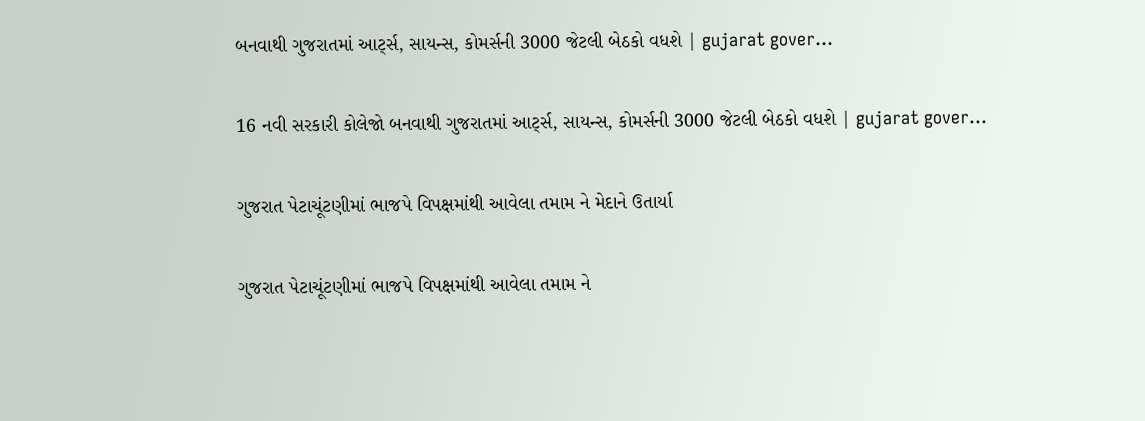બનવાથી ગુજરાતમાં આર્ટ્સ, સાયન્સ, કોમર્સની 3000 જેટલી બેઠકો વધશે | gujarat gover…

16 નવી સરકારી કોલેજો બનવાથી ગુજરાતમાં આર્ટ્સ, સાયન્સ, કોમર્સની 3000 જેટલી બેઠકો વધશે | gujarat gover…

ગુજરાત પેટાચૂંટણીમાં ભાજપે વિપક્ષમાંથી આવેલા તમામ ને મેદાને ઉતાર્યા

ગુજરાત પેટાચૂંટણીમાં ભાજપે વિપક્ષમાંથી આવેલા તમામ ને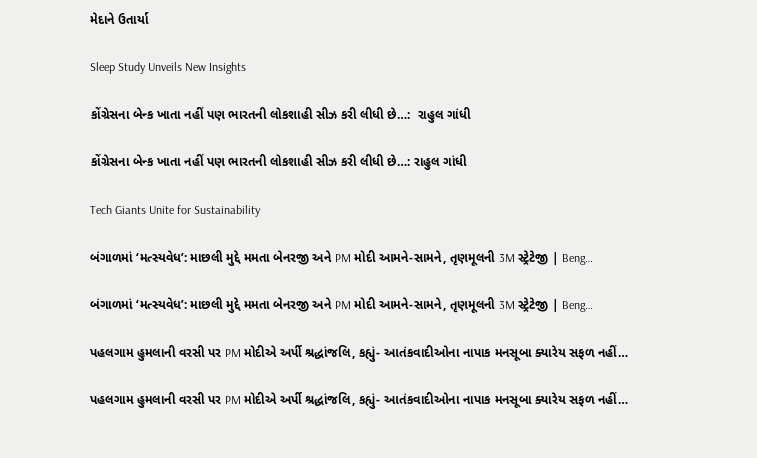મેદાને ઉતાર્યા

Sleep Study Unveils New Insights

કોંગ્રેસના બેન્ક ખાતા નહીં પણ ભારતની લોકશાહી સીઝ કરી લીધી છે…:  રાહુલ ગાંધી

કોંગ્રેસના બેન્ક ખાતા નહીં પણ ભારતની લોકશાહી સીઝ કરી લીધી છે…: રાહુલ ગાંધી

Tech Giants Unite for Sustainability

બંગાળમાં ‘મત્સ્યવેધ’: માછલી મુદ્દે મમતા બેનરજી અને PM મોદી આમને-સામને, તૃણમૂલની 3M સ્ટ્રેટેજી | Beng…

બંગાળમાં ‘મત્સ્યવેધ’: માછલી મુદ્દે મમતા બેનરજી અને PM મોદી આમને-સામને, તૃણમૂલની 3M સ્ટ્રેટેજી | Beng…

પહલગામ હુમલાની વરસી પર PM મોદીએ અર્પી શ્રદ્ધાંજલિ, કહ્યું- આતંકવાદીઓના નાપાક મનસૂબા ક્યારેય સફળ નહીં…

પહલગામ હુમલાની વરસી પર PM મોદીએ અર્પી શ્રદ્ધાંજલિ, કહ્યું- આતંકવાદીઓના નાપાક મનસૂબા ક્યારેય સફળ નહીં…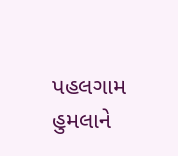પહલગામ હુમલાને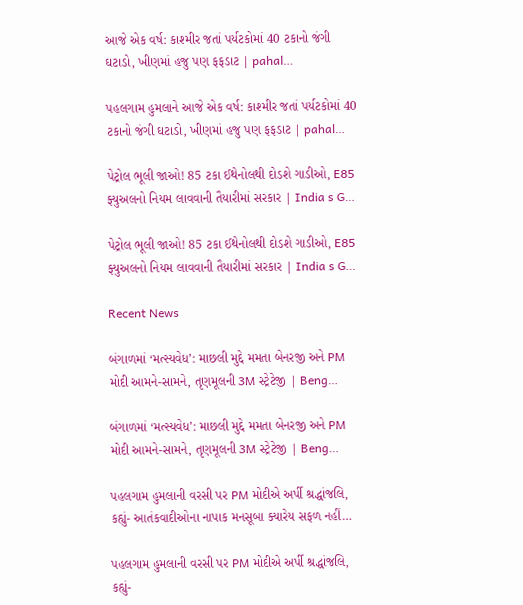આજે એક વર્ષ: કાશ્મીર જતાં પર્યટકોમાં 40 ટકાનો જંગી ઘટાડો, ખીણમાં હજુ પણ ફફડાટ | pahal…

પહલગામ હુમલાને આજે એક વર્ષ: કાશ્મીર જતાં પર્યટકોમાં 40 ટકાનો જંગી ઘટાડો, ખીણમાં હજુ પણ ફફડાટ | pahal…

પેટ્રોલ ભૂલી જાઓ! 85 ટકા ઈથેનોલથી દોડશે ગાડીઓ, E85 ફ્યુઅલનો નિયમ લાવવાની તૈયારીમાં સરકાર | India s G…

પેટ્રોલ ભૂલી જાઓ! 85 ટકા ઈથેનોલથી દોડશે ગાડીઓ, E85 ફ્યુઅલનો નિયમ લાવવાની તૈયારીમાં સરકાર | India s G…

Recent News

બંગાળમાં ‘મત્સ્યવેધ’: માછલી મુદ્દે મમતા બેનરજી અને PM મોદી આમને-સામને, તૃણમૂલની 3M સ્ટ્રેટેજી | Beng…

બંગાળમાં ‘મત્સ્યવેધ’: માછલી મુદ્દે મમતા બેનરજી અને PM મોદી આમને-સામને, તૃણમૂલની 3M સ્ટ્રેટેજી | Beng…

પહલગામ હુમલાની વરસી પર PM મોદીએ અર્પી શ્રદ્ધાંજલિ, કહ્યું- આતંકવાદીઓના નાપાક મનસૂબા ક્યારેય સફળ નહીં…

પહલગામ હુમલાની વરસી પર PM મોદીએ અર્પી શ્રદ્ધાંજલિ, કહ્યું-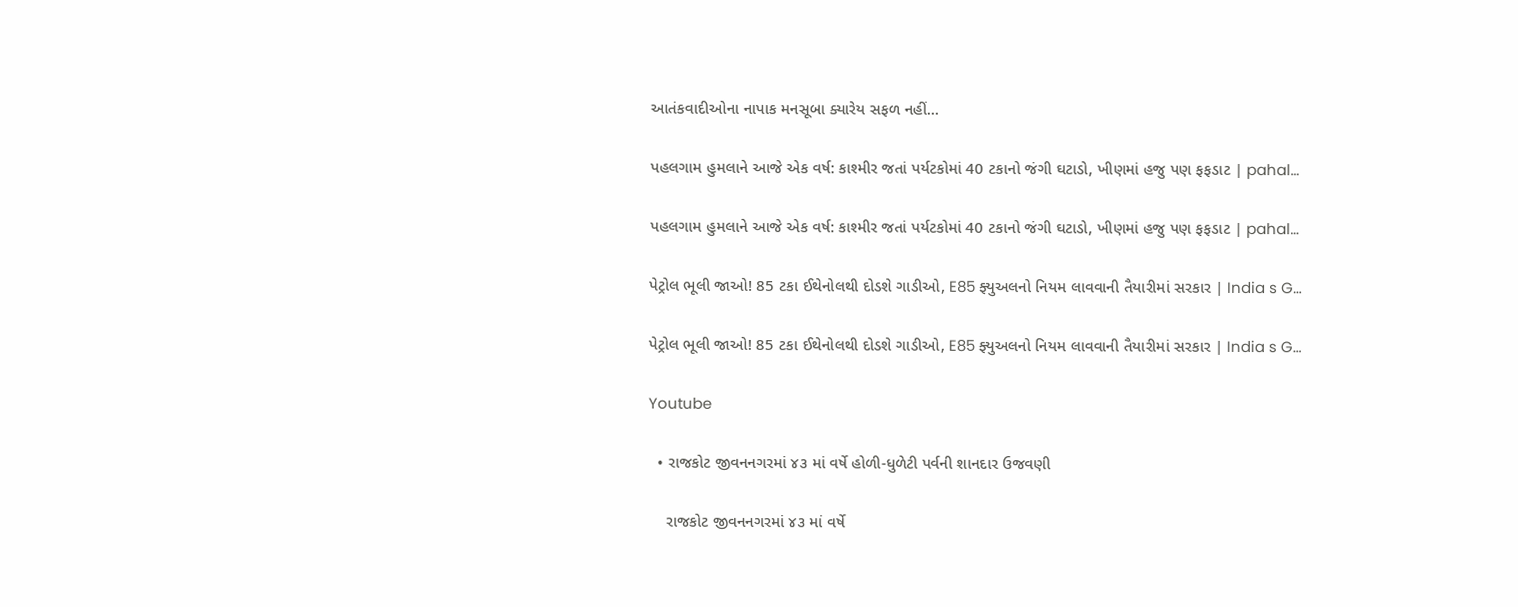આતંકવાદીઓના નાપાક મનસૂબા ક્યારેય સફળ નહીં…

પહલગામ હુમલાને આજે એક વર્ષ: કાશ્મીર જતાં પર્યટકોમાં 40 ટકાનો જંગી ઘટાડો, ખીણમાં હજુ પણ ફફડાટ | pahal…

પહલગામ હુમલાને આજે એક વર્ષ: કાશ્મીર જતાં પર્યટકોમાં 40 ટકાનો જંગી ઘટાડો, ખીણમાં હજુ પણ ફફડાટ | pahal…

પેટ્રોલ ભૂલી જાઓ! 85 ટકા ઈથેનોલથી દોડશે ગાડીઓ, E85 ફ્યુઅલનો નિયમ લાવવાની તૈયારીમાં સરકાર | India s G…

પેટ્રોલ ભૂલી જાઓ! 85 ટકા ઈથેનોલથી દોડશે ગાડીઓ, E85 ફ્યુઅલનો નિયમ લાવવાની તૈયારીમાં સરકાર | India s G…

Youtube

  • રાજકોટ જીવનનગરમાં ૪૩ માં વર્ષે હોળી-ધુળેટી પર્વની શાનદાર ઉજવણી

    રાજકોટ જીવનનગરમાં ૪૩ માં વર્ષે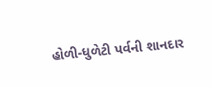હોળી-ધુળેટી પર્વની શાનદાર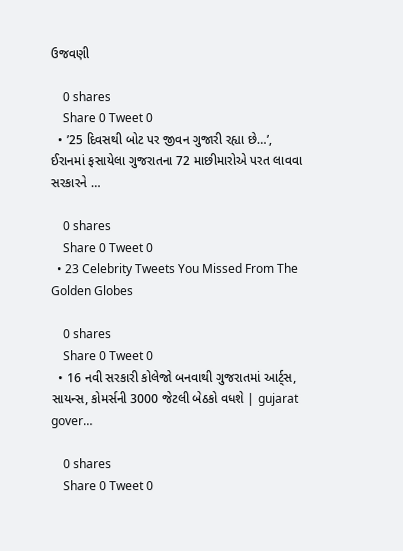ઉજવણી

    0 shares
    Share 0 Tweet 0
  • ’25 દિવસથી બોટ પર જીવન ગુજારી રહ્યા છે…’, ઈરાનમાં ફસાયેલા ગુજરાતના 72 માછીમારોએ પરત લાવવા સરકારને …

    0 shares
    Share 0 Tweet 0
  • 23 Celebrity Tweets You Missed From The Golden Globes

    0 shares
    Share 0 Tweet 0
  • 16 નવી સરકારી કોલેજો બનવાથી ગુજરાતમાં આર્ટ્સ, સાયન્સ, કોમર્સની 3000 જેટલી બેઠકો વધશે | gujarat gover…

    0 shares
    Share 0 Tweet 0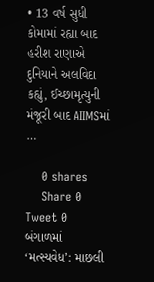• 13 વર્ષ સુધી કોમામાં રહ્યા બાદ હરીશ રાણાએ દુનિયાને અલવિદા કહ્યું, ઈચ્છામૃત્યુની મંજૂરી બાદ AIIMSમાં …

    0 shares
    Share 0 Tweet 0
બંગાળમાં ‘મત્સ્યવેધ’: માછલી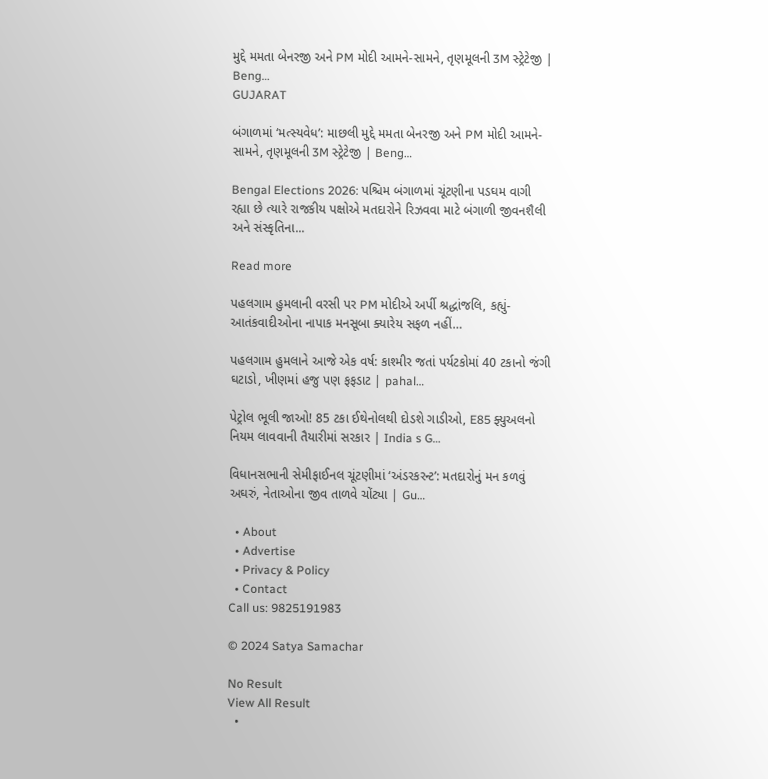મુદ્દે મમતા બેનરજી અને PM મોદી આમને-સામને, તૃણમૂલની 3M સ્ટ્રેટેજી | Beng…
GUJARAT

બંગાળમાં ‘મત્સ્યવેધ’: માછલી મુદ્દે મમતા બેનરજી અને PM મોદી આમને-સામને, તૃણમૂલની 3M સ્ટ્રેટેજી | Beng…

Bengal Elections 2026: પશ્ચિમ બંગાળમાં ચૂંટણીના પડઘમ વાગી રહ્યા છે ત્યારે રાજકીય પક્ષોએ મતદારોને રિઝવવા માટે બંગાળી જીવનશૈલી અને સંસ્કૃતિના...

Read more

પહલગામ હુમલાની વરસી પર PM મોદીએ અર્પી શ્રદ્ધાંજલિ, કહ્યું- આતંકવાદીઓના નાપાક મનસૂબા ક્યારેય સફળ નહીં…

પહલગામ હુમલાને આજે એક વર્ષ: કાશ્મીર જતાં પર્યટકોમાં 40 ટકાનો જંગી ઘટાડો, ખીણમાં હજુ પણ ફફડાટ | pahal…

પેટ્રોલ ભૂલી જાઓ! 85 ટકા ઈથેનોલથી દોડશે ગાડીઓ, E85 ફ્યુઅલનો નિયમ લાવવાની તૈયારીમાં સરકાર | India s G…

વિધાનસભાની સેમીફાઈનલ ચૂંટણીમાં ‘અંડરકરન્ટ’: મતદારોનું મન કળવું અઘરું, નેતાઓના જીવ તાળવે ચોંટ્યા | Gu…

  • About
  • Advertise
  • Privacy & Policy
  • Contact
Call us: 9825191983

© 2024 Satya Samachar

No Result
View All Result
  •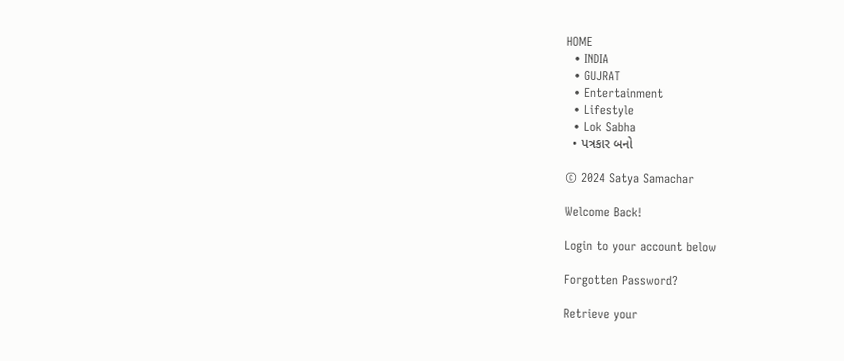HOME
  • INDIA
  • GUJRAT
  • Entertainment
  • Lifestyle
  • Lok Sabha
  • પત્રકાર બનો

© 2024 Satya Samachar

Welcome Back!

Login to your account below

Forgotten Password?

Retrieve your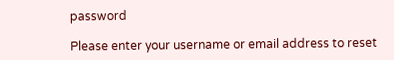password

Please enter your username or email address to reset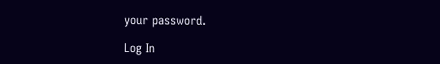your password.

Log In